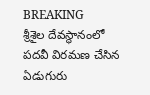BREAKING
శ్రీశైల దేవస్థానంలో పదవీ విరమణ చేసిన ఏడుగురు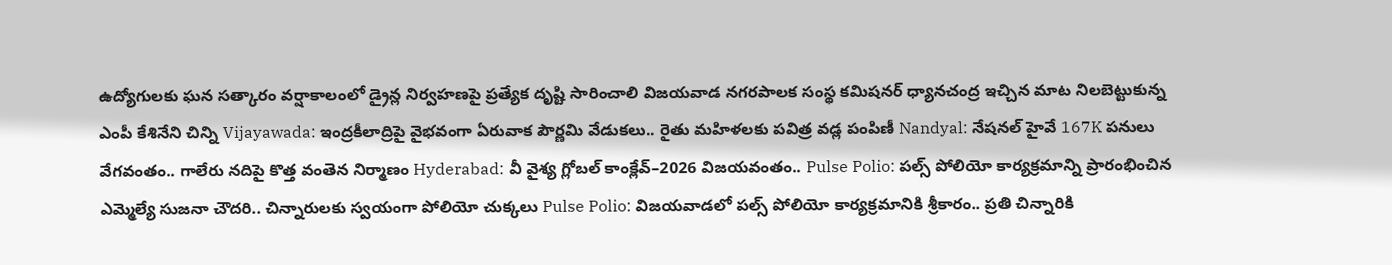ఉద్యోగులకు ఘన సత్కారం వర్షాకాలంలో డ్రైన్ల నిర్వహణపై ప్రత్యేక దృష్టి సారించాలి విజయవాడ నగరపాలక సంస్థ కమిషనర్ ధ్యానచంద్ర ఇచ్చిన మాట నిలబెట్టుకున్న ఎంపీ కేశినేని చిన్ని Vijayawada: ఇంద్రకీలాద్రిపై వైభవంగా ఏరువాక పౌర్ణమి వేడుకలు.. రైతు మహిళలకు పవిత్ర వడ్ల పంపిణీ Nandyal: నేషనల్ హైవే 167K పనులు వేగవంతం.. గాలేరు నదిపై కొత్త వంతెన నిర్మాణం Hyderabad: వీ వైశ్య గ్లోబల్ కాంక్లేవ్–2026 విజయవంతం.. Pulse Polio: పల్స్ పోలియో కార్యక్రమాన్ని ప్రారంభించిన ఎమ్మెల్యే సుజనా చౌదరి.. చిన్నారులకు స్వయంగా పోలియో చుక్కలు Pulse Polio: విజయవాడలో పల్స్ పోలియో కార్యక్రమానికి శ్రీకారం.. ప్రతి చిన్నారికి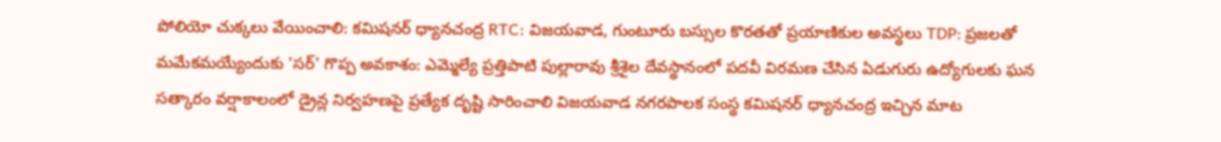పోలియో చుక్కలు వేయించాలి: కమిషనర్ ధ్యానచంద్ర RTC: విజయవాడ, గుంటూరు బస్సుల కొరతతో ప్రయాణికుల అవస్థలు TDP: ప్రజలతో మమేకమయ్యేందుకు 'సర్' గొప్ప అవకాశం: ఎమ్మెల్యే ప్రత్తిపాటి పుల్లారావు శ్రీశైల దేవస్థానంలో పదవీ విరమణ చేసిన ఏడుగురు ఉద్యోగులకు ఘన సత్కారం వర్షాకాలంలో డ్రైన్ల నిర్వహణపై ప్రత్యేక దృష్టి సారించాలి విజయవాడ నగరపాలక సంస్థ కమిషనర్ ధ్యానచంద్ర ఇచ్చిన మాట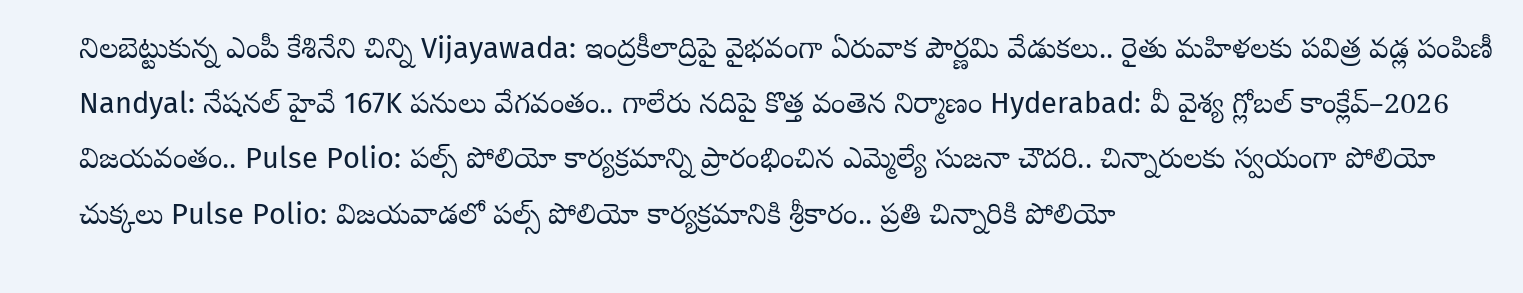నిలబెట్టుకున్న ఎంపీ కేశినేని చిన్ని Vijayawada: ఇంద్రకీలాద్రిపై వైభవంగా ఏరువాక పౌర్ణమి వేడుకలు.. రైతు మహిళలకు పవిత్ర వడ్ల పంపిణీ Nandyal: నేషనల్ హైవే 167K పనులు వేగవంతం.. గాలేరు నదిపై కొత్త వంతెన నిర్మాణం Hyderabad: వీ వైశ్య గ్లోబల్ కాంక్లేవ్–2026 విజయవంతం.. Pulse Polio: పల్స్ పోలియో కార్యక్రమాన్ని ప్రారంభించిన ఎమ్మెల్యే సుజనా చౌదరి.. చిన్నారులకు స్వయంగా పోలియో చుక్కలు Pulse Polio: విజయవాడలో పల్స్ పోలియో కార్యక్రమానికి శ్రీకారం.. ప్రతి చిన్నారికి పోలియో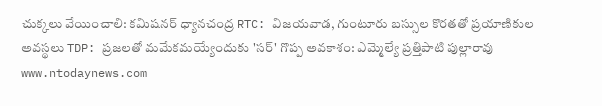చుక్కలు వేయించాలి: కమిషనర్ ధ్యానచంద్ర RTC: విజయవాడ, గుంటూరు బస్సుల కొరతతో ప్రయాణికుల అవస్థలు TDP: ప్రజలతో మమేకమయ్యేందుకు 'సర్' గొప్ప అవకాశం: ఎమ్మెల్యే ప్రత్తిపాటి పుల్లారావు
www.ntodaynews.com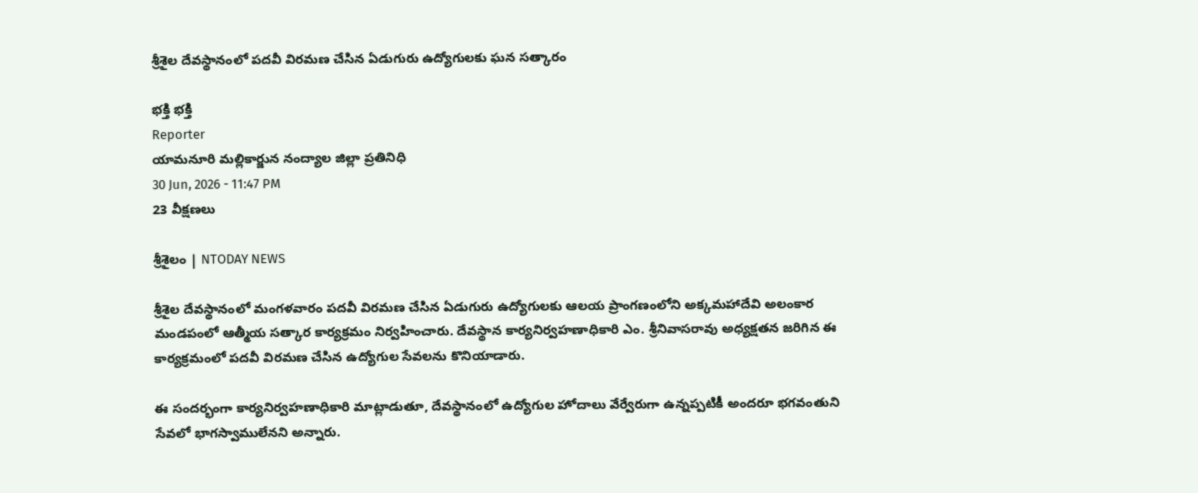శ్రీశైల దేవస్థానంలో పదవీ విరమణ చేసిన ఏడుగురు ఉద్యోగులకు ఘన సత్కారం

భక్తి భక్తి
Reporter
యామనూరి మల్లికార్జున నంద్యాల జిల్లా ప్రతినిధి
30 Jun, 2026 - 11:47 PM
23 వీక్షణలు

శ్రీశైలం | NTODAY NEWS

శ్రీశైల దేవస్థానంలో మంగళవారం పదవీ విరమణ చేసిన ఏడుగురు ఉద్యోగులకు ఆలయ ప్రాంగణంలోని అక్కమహాదేవి అలంకార మండపంలో ఆత్మీయ సత్కార కార్యక్రమం నిర్వహించారు. దేవస్థాన కార్యనిర్వహణాధికారి ఎం. శ్రీనివాసరావు అధ్యక్షతన జరిగిన ఈ కార్యక్రమంలో పదవీ విరమణ చేసిన ఉద్యోగుల సేవలను కొనియాడారు.

ఈ సందర్భంగా కార్యనిర్వహణాధికారి మాట్లాడుతూ, దేవస్థానంలో ఉద్యోగుల హోదాలు వేర్వేరుగా ఉన్నప్పటికీ అందరూ భగవంతుని సేవలో భాగస్వాములేనని అన్నారు.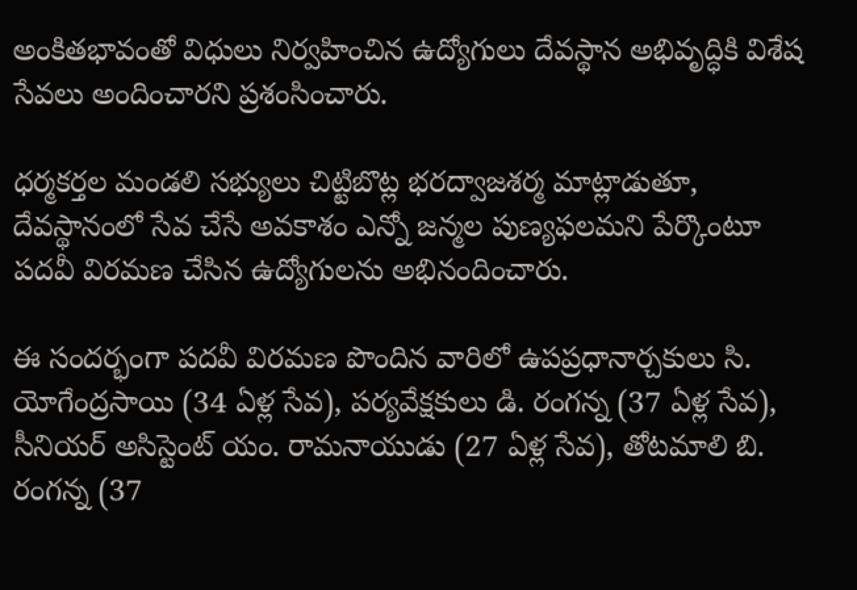అంకితభావంతో విధులు నిర్వహించిన ఉద్యోగులు దేవస్థాన అభివృద్ధికి విశేష సేవలు అందించారని ప్రశంసించారు.

ధర్మకర్తల మండలి సభ్యులు చిట్టిబొట్ల భరద్వాజశర్మ మాట్లాడుతూ, దేవస్థానంలో సేవ చేసే అవకాశం ఎన్నో జన్మల పుణ్యఫలమని పేర్కొంటూ పదవీ విరమణ చేసిన ఉద్యోగులను అభినందించారు.

ఈ సందర్భంగా పదవీ విరమణ పొందిన వారిలో ఉపప్రధానార్చకులు సి. యోగేంద్రసాయి (34 ఏళ్ల సేవ), పర్యవేక్షకులు డి. రంగన్న (37 ఏళ్ల సేవ), సీనియర్ అసిస్టెంట్ యం. రామనాయుడు (27 ఏళ్ల సేవ), తోటమాలి బి. రంగన్న (37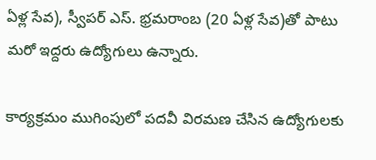ఏళ్ల సేవ), స్వీపర్ ఎస్. భ్రమరాంబ (20 ఏళ్ల సేవ)తో పాటు మరో ఇద్దరు ఉద్యోగులు ఉన్నారు.

కార్యక్రమం ముగింపులో పదవీ విరమణ చేసిన ఉద్యోగులకు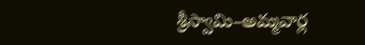శ్రీస్వామి–అమ్మవార్ల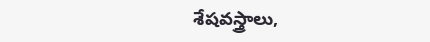శేషవస్త్రాలు,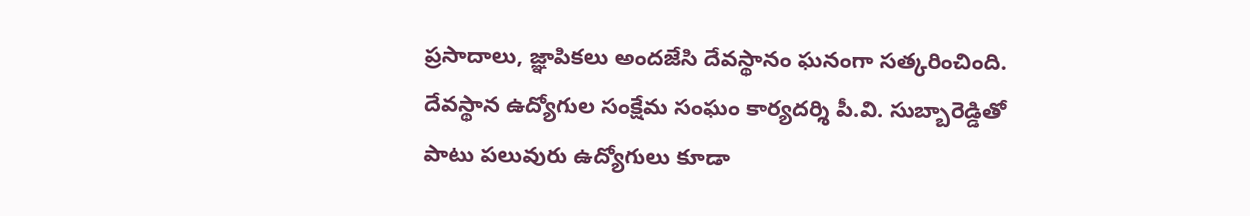ప్రసాదాలు, జ్ఞాపికలు అందజేసి దేవస్థానం ఘనంగా సత్కరించింది. దేవస్థాన ఉద్యోగుల సంక్షేమ సంఘం కార్యదర్శి పీ.వి. సుబ్బారెడ్డితో పాటు పలువురు ఉద్యోగులు కూడా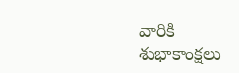వారికి శుభాకాంక్షలు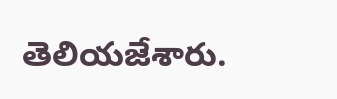తెలియజేశారు.